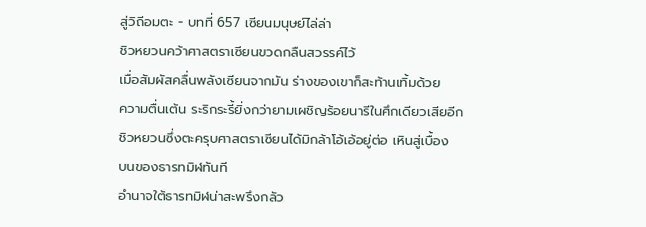สู่วิถีอมตะ - บทที่ 657 เซียนมนุษย์ไล่ล่า
ชิวหยวนคว้าศาสตราเซียนขวดกลืนสวรรค์ไว้
เมื่อสัมผัสคลื่นพลังเซียนจากมัน ร่างของเขาก็สะท้านเทิ้มด้วย
ความตื่นเต้น ระริกระรี้ยิ่งกว่ายามเผชิญร้อยนารีในศึกเดียวเสียอีก
ชิวหยวนซึ่งตะครุบศาสตราเซียนได้มิกล้าโอ้เอ้อยู่ต่อ เหินสู่เบื้อง
บนของธารทมิฬทันที
อำนาจใต้ธารทมิฬน่าสะพรึงกลัว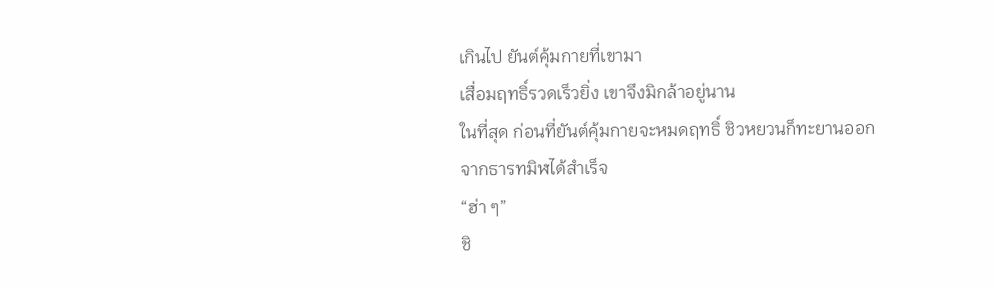เกินไป ยันต์คุ้มกายที่เขามา
เสื่อมฤทธิ์รวดเร็วยิ่ง เขาจึงมิกล้าอยู่นาน
ในที่สุด ก่อนที่ยันต์คุ้มกายจะหมดฤทธิ์ ชิวหยวนก็ทะยานออก
จากธารทมิฬได้สำเร็จ
“ฮ่า ๆ”
ชิ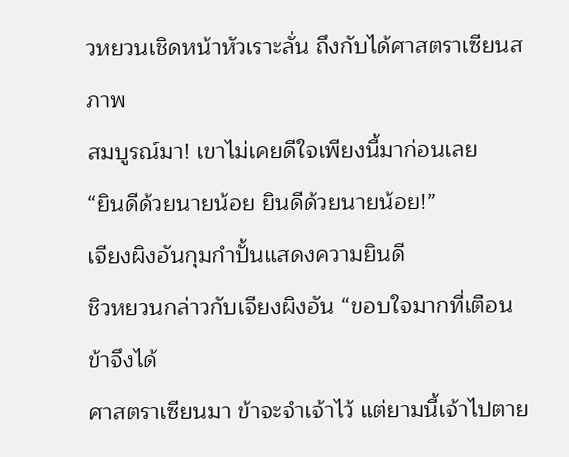วหยวนเชิดหน้าหัวเราะลั่น ถึงกับได้ศาสตราเซียนสภาพ
สมบูรณ์มา! เขาไม่เคยดีใจเพียงนี้มาก่อนเลย
“ยินดีด้วยนายน้อย ยินดีด้วยนายน้อย!”
เจียงผิงอันกุมกำปั้นแสดงความยินดี
ชิวหยวนกล่าวกับเจียงผิงอัน “ขอบใจมากที่เตือน ข้าจึงได้
ศาสตราเซียนมา ข้าจะจำเจ้าไว้ แต่ยามนี้เจ้าไปตาย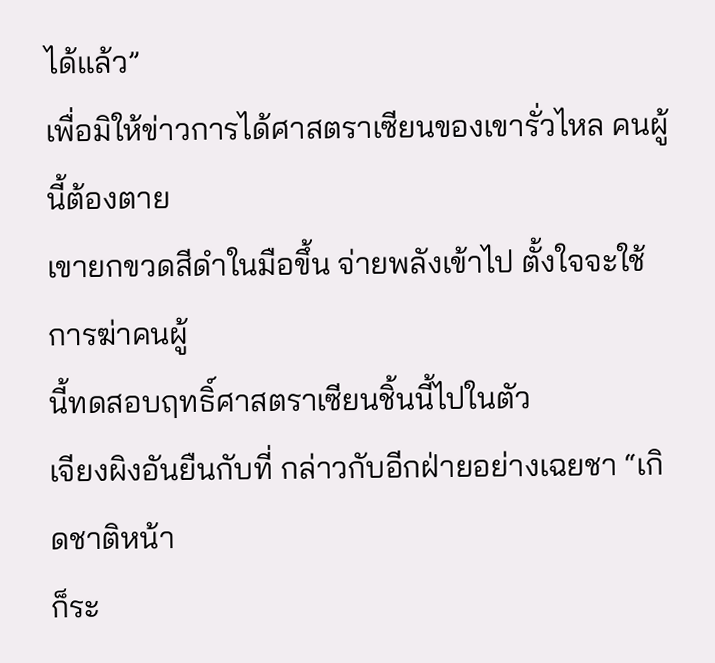ได้แล้ว”
เพื่อมิให้ข่าวการได้ศาสตราเซียนของเขารั่วไหล คนผู้นี้ต้องตาย
เขายกขวดสีดำในมือขึ้น จ่ายพลังเข้าไป ตั้งใจจะใช้การฆ่าคนผู้
นี้ทดสอบฤทธิ์ศาสตราเซียนชิ้นนี้ไปในตัว
เจียงผิงอันยืนกับที่ กล่าวกับอีกฝ่ายอย่างเฉยชา “เกิดชาติหน้า
ก็ระ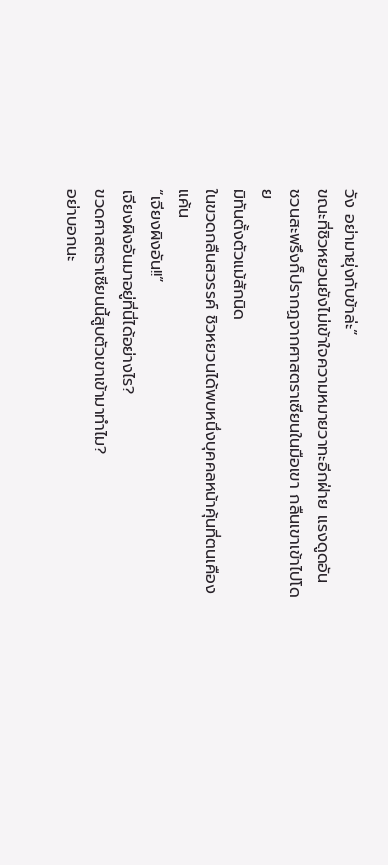วัง อย่ามายุ่งกับข้าล่ะ”
ขณะที่ชิวหยวนยังไม่เข้าใจความหมายวาทะอีกฝ่าย แรงดูดอัน
ชวนสะพรึงก็ปรากฏจากศาสตราเซียนในมือเขา กลืนเขาเข้าไปโดย
มิทันตั้งตัวแม้สักนิด
ในขวดกลืนสวรรค์ ชิวหยวนได้พบหนึ่งบุคคลหน้าคุ้นที่ตนเคือง
แค้น
“เจียงผิงอัน!!”
เจียงผิงอันมาอยู่ที่นี่ได้อย่างไร?
ขวดศาสตราเซียนนี้สูบตัวเขาเข้ามาทำไม?
อย่าบอกนะ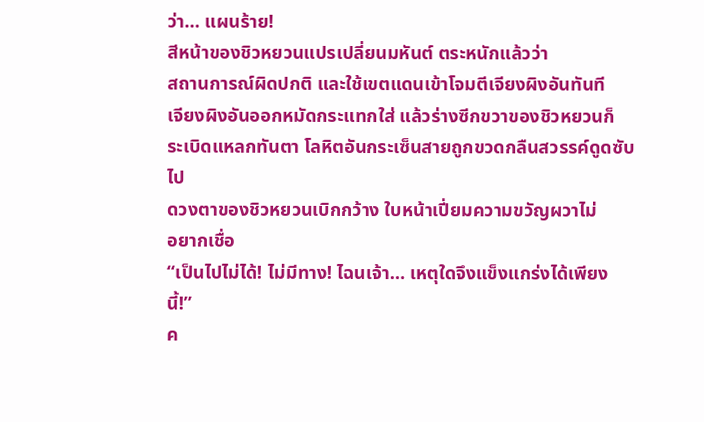ว่า… แผนร้าย!
สีหน้าของชิวหยวนแปรเปลี่ยนมหันต์ ตระหนักแล้วว่า
สถานการณ์ผิดปกติ และใช้เขตแดนเข้าโจมตีเจียงผิงอันทันที
เจียงผิงอันออกหมัดกระแทกใส่ แล้วร่างซีกขวาของชิวหยวนก็
ระเบิดแหลกทันตา โลหิตอันกระเซ็นสายถูกขวดกลืนสวรรค์ดูดซับ
ไป
ดวงตาของชิวหยวนเบิกกว้าง ใบหน้าเปี่ยมความขวัญผวาไม่
อยากเชื่อ
“เป็นไปไม่ได้! ไม่มีทาง! ไฉนเจ้า… เหตุใดจึงแข็งแกร่งได้เพียง
นี้!”
ค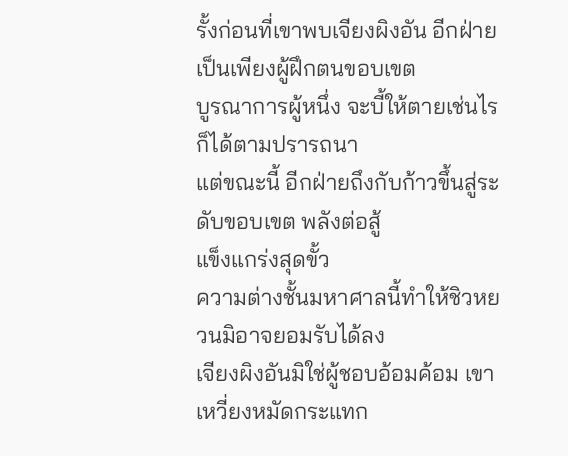รั้งก่อนที่เขาพบเจียงผิงอัน อีกฝ่ายเป็นเพียงผู้ฝึกตนขอบเขต
บูรณาการผู้หนึ่ง จะบี้ให้ตายเช่นไรก็ได้ตามปรารถนา
แต่ขณะนี้ อีกฝ่ายถึงกับก้าวขึ้นสู่ระดับขอบเขต พลังต่อสู้
แข็งแกร่งสุดขั้ว
ความต่างชั้นมหาศาลนี้ทำให้ชิวหยวนมิอาจยอมรับได้ลง
เจียงผิงอันมิใช่ผู้ชอบอ้อมค้อม เขาเหวี่ยงหมัดกระแทก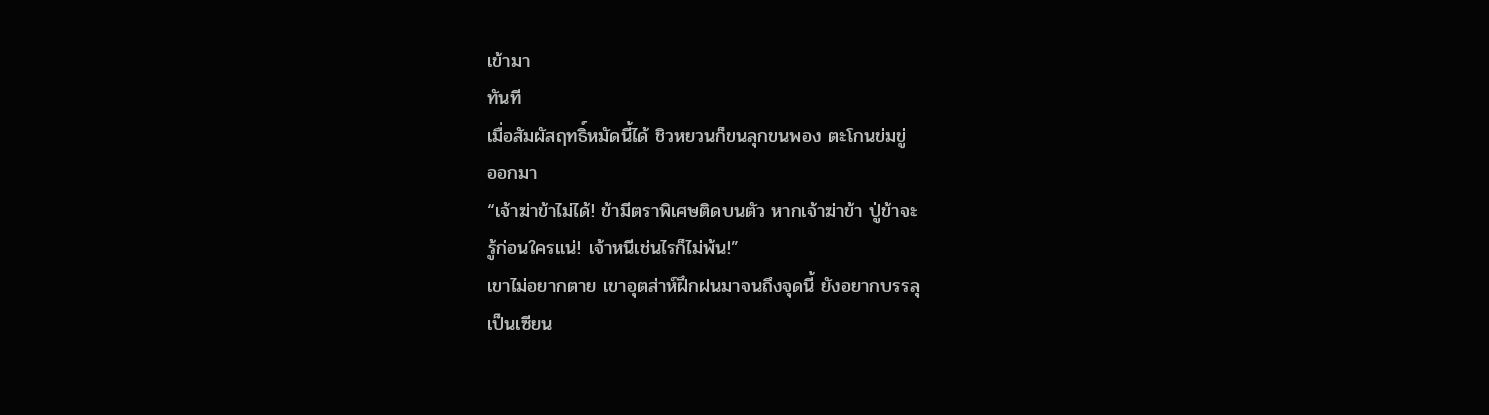เข้ามา
ทันที
เมื่อสัมผัสฤทธิ์หมัดนี้ได้ ชิวหยวนก็ขนลุกขนพอง ตะโกนข่มขู่
ออกมา
“เจ้าฆ่าข้าไม่ได้! ข้ามีตราพิเศษติดบนตัว หากเจ้าฆ่าข้า ปู่ข้าจะ
รู้ก่อนใครแน่! เจ้าหนีเช่นไรก็ไม่พ้น!”
เขาไม่อยากตาย เขาอุตส่าห์ฝึกฝนมาจนถึงจุดนี้ ยังอยากบรรลุ
เป็นเซียน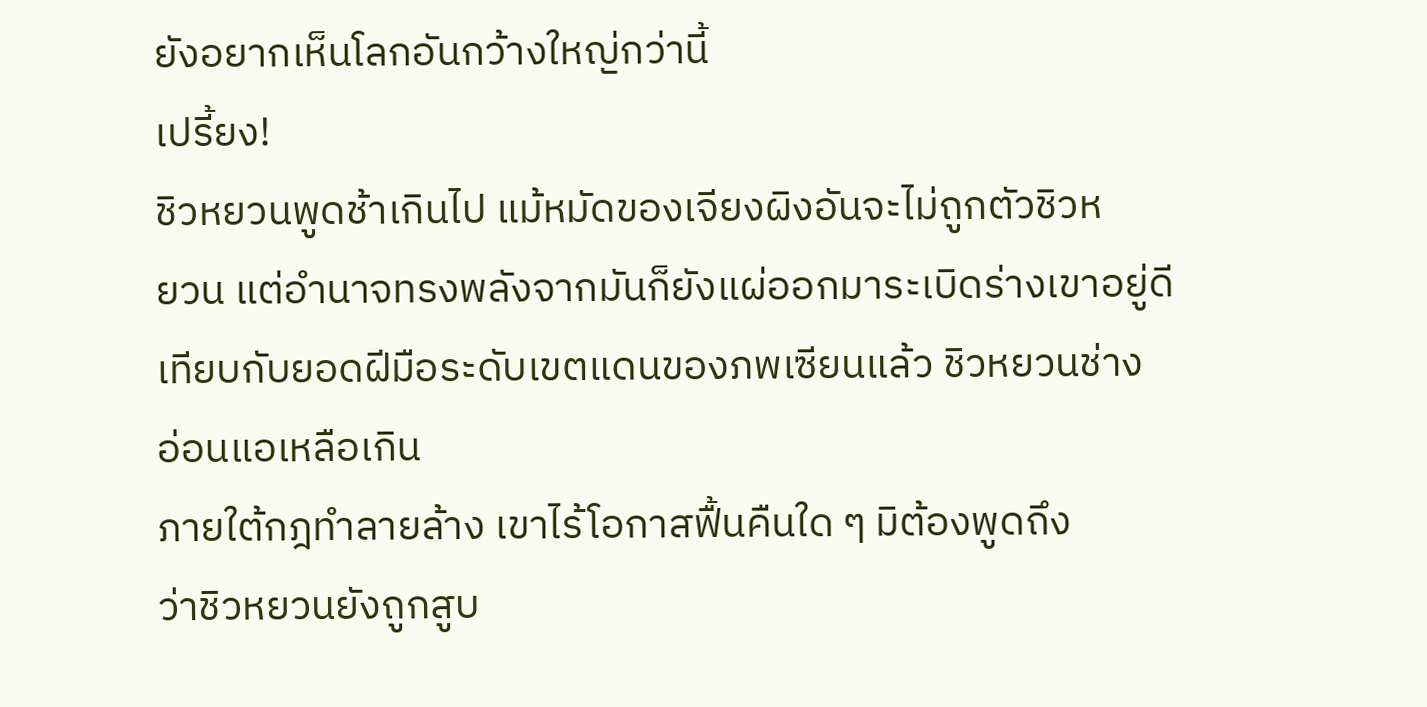ยังอยากเห็นโลกอันกว้างใหญ่กว่านี้
เปรี้ยง!
ชิวหยวนพูดช้าเกินไป แม้หมัดของเจียงผิงอันจะไม่ถูกตัวชิวห
ยวน แต่อำนาจทรงพลังจากมันก็ยังแผ่ออกมาระเบิดร่างเขาอยู่ดี
เทียบกับยอดฝีมือระดับเขตแดนของภพเซียนแล้ว ชิวหยวนช่าง
อ่อนแอเหลือเกิน
ภายใต้กฎทำลายล้าง เขาไร้โอกาสฟื้นคืนใด ๆ มิต้องพูดถึง
ว่าชิวหยวนยังถูกสูบ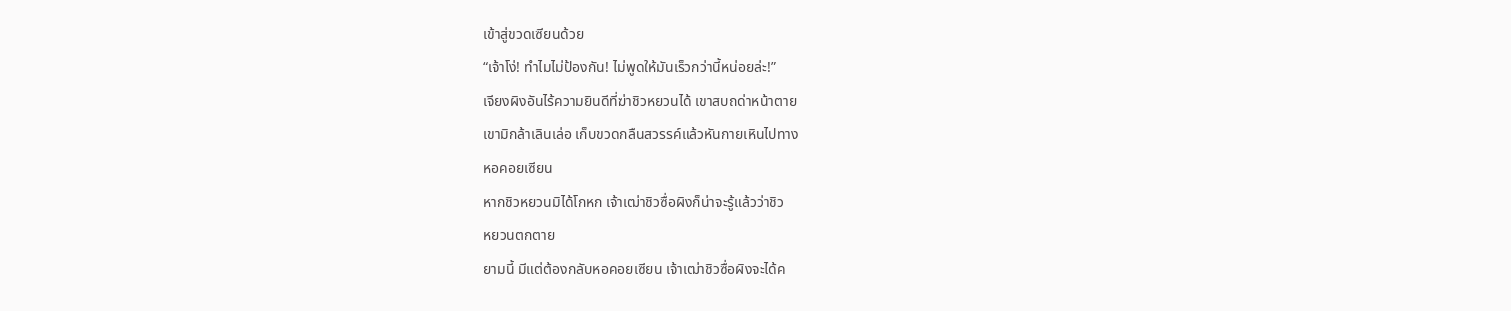เข้าสู่ขวดเซียนด้วย
“เจ้าโง่! ทำไมไม่ป้องกัน! ไม่พูดให้มันเร็วกว่านี้หน่อยล่ะ!”
เจียงผิงอันไร้ความยินดีที่ฆ่าชิวหยวนได้ เขาสบถด่าหน้าตาย
เขามิกล้าเลินเล่อ เก็บขวดกลืนสวรรค์แล้วหันกายเหินไปทาง
หอคอยเซียน
หากชิวหยวนมิได้โกหก เจ้าเฒ่าชิวซื่อผิงก็น่าจะรู้แล้วว่าชิว
หยวนตกตาย
ยามนี้ มีแต่ต้องกลับหอคอยเซียน เจ้าเฒ่าชิวซื่อผิงจะได้ค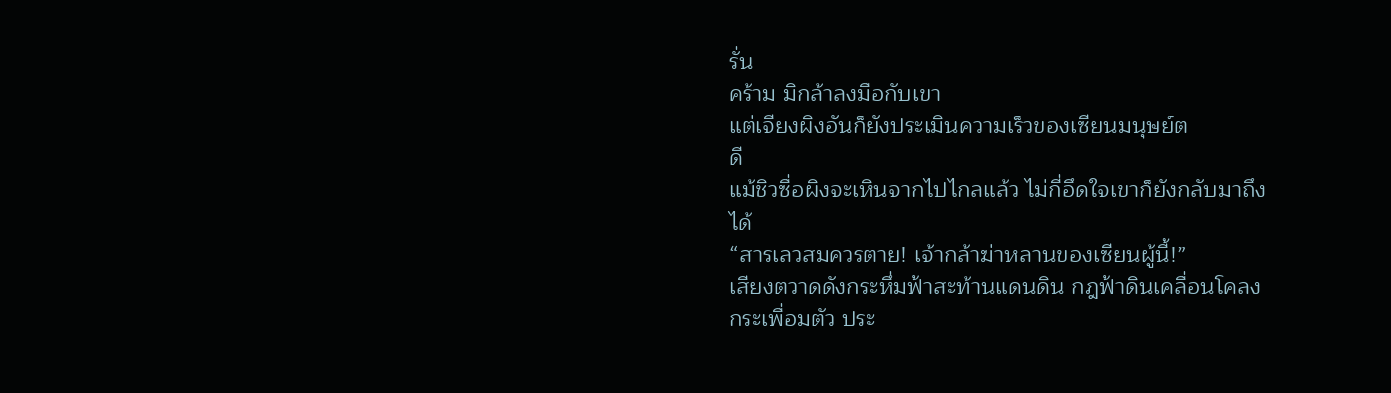รั่น
คร้าม มิกล้าลงมือกับเขา
แต่เจียงผิงอันก็ยังประเมินความเร็วของเซียนมนุษย์ต
ดี
แม้ชิวซื่อผิงจะเหินจากไปไกลแล้ว ไม่กี่อึดใจเขาก็ยังกลับมาถึง
ได้
“สารเลวสมควรตาย! เจ้ากล้าฆ่าหลานของเซียนผู้นี้!”
เสียงตวาดดังกระหึ่มฟ้าสะท้านแดนดิน กฎฟ้าดินเคลื่อนโคลง
กระเพื่อมตัว ประ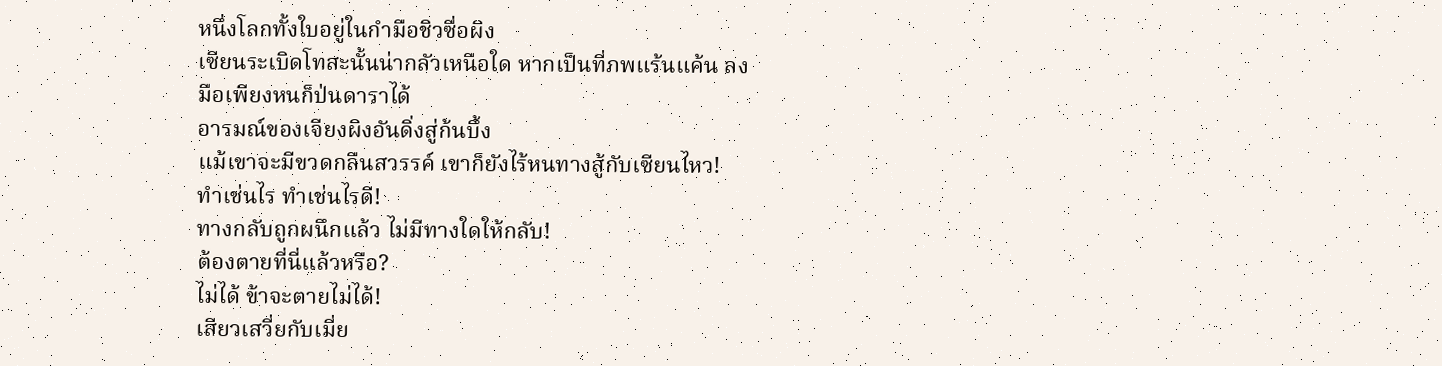หนึ่งโลกทั้งใบอยู่ในกำมือชิวซื่อผิง
เซียนระเบิดโทสะนั้นน่ากลัวเหนือใด หากเป็นที่ภพแร้นแค้น ลง
มือเพียงหนก็ป่นดาราได้
อารมณ์ของเจียงผิงอันดิ่งสู่ก้นบึ้ง
แม้เขาจะมีขวดกลืนสวรรค์ เขาก็ยังไร้หนทางสู้กับเซียนไหว!
ทำเช่นไร ทำเช่นไรดี!
ทางกลับถูกผนึกแล้ว ไม่มีทางใดให้กลับ!
ต้องตายที่นี่แล้วหรือ?
ไม่ได้ ข้าจะตายไม่ได้!
เสียวเสวี่ยกับเมี่ย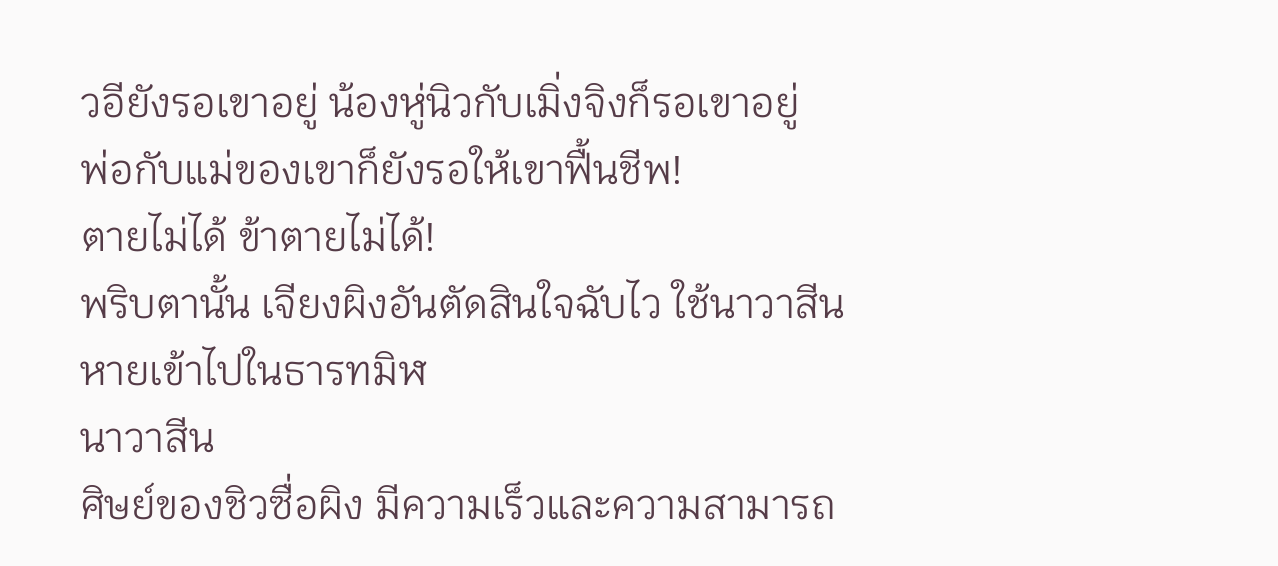วอียังรอเขาอยู่ น้องหู่นิวกับเมิ่งจิงก็รอเขาอยู่
พ่อกับแม่ของเขาก็ยังรอให้เขาฟื้นชีพ!
ตายไม่ได้ ข้าตายไม่ได้!
พริบตานั้น เจียงผิงอันตัดสินใจฉับไว ใช้นาวาสีน
หายเข้าไปในธารทมิฬ
นาวาสีน
ศิษย์ของชิวซื่อผิง มีความเร็วและความสามารถ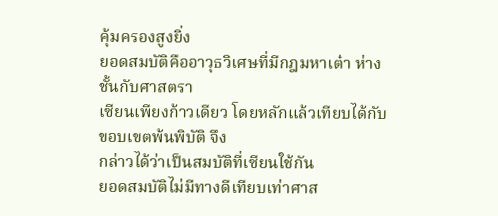คุ้มครองสูงยิ่ง
ยอดสมบัติคืออาวุธวิเศษที่มีกฎมหาเต๋า ห่างชั้นกับศาสตรา
เซียนเพียงก้าวเดียว โดยหลักแล้วเทียบได้กับขอบเขตพ้นพิบัติ จึง
กล่าวได้ว่าเป็นสมบัติที่เซียนใช้กัน
ยอดสมบัติไม่มีทางดีเทียบเท่าศาส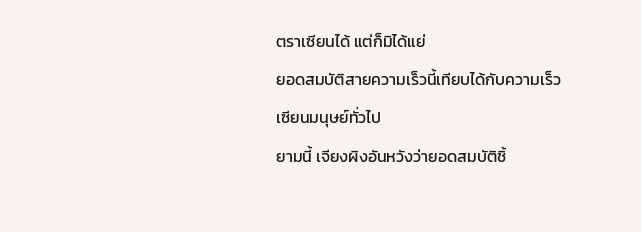ตราเซียนได้ แต่ก็มิได้แย่
ยอดสมบัติสายความเร็วนี้เทียบได้กับความเร็วเซียนมนุษย์ทั่วไป
ยามนี้ เจียงผิงอันหวังว่ายอดสมบัติชิ้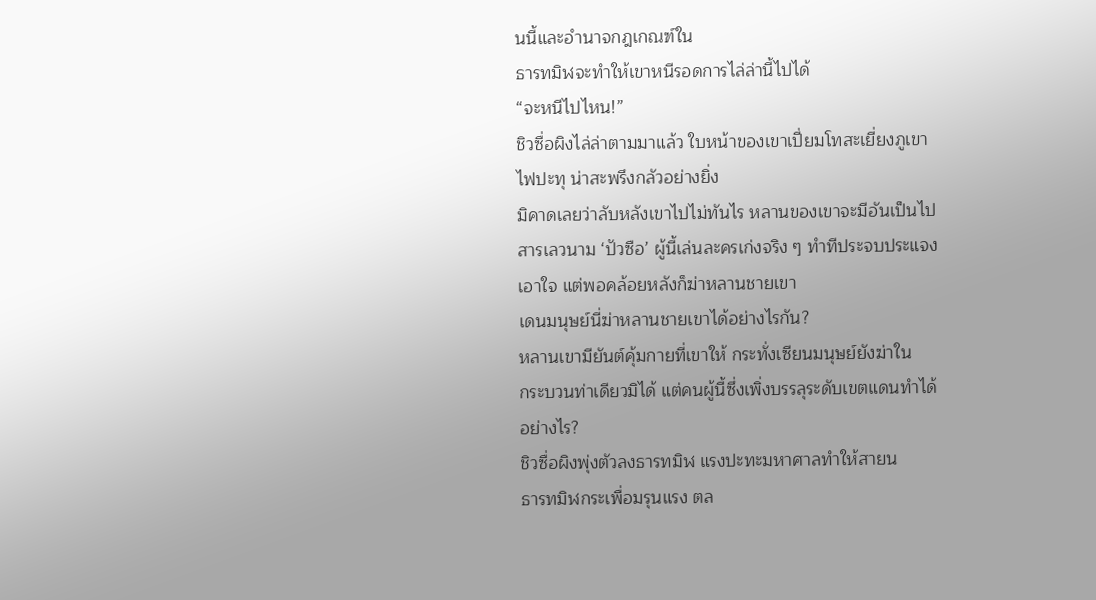นนี้และอำนาจกฎเกณฑ์ใน
ธารทมิฬจะทำให้เขาหนีรอดการไล่ล่านี้ไปได้
“จะหนีไปไหน!”
ชิวซื่อผิงไล่ล่าตามมาแล้ว ใบหน้าของเขาเปี่ยมโทสะเยี่ยงภูเขา
ไฟปะทุ น่าสะพรึงกลัวอย่างยิ่ง
มิคาดเลยว่าลับหลังเขาไปไม่ทันไร หลานของเขาจะมีอันเป็นไป
สารเลวนาม ‘ปัวซือ’ ผู้นี้เล่นละครเก่งจริง ๆ ทำทีประจบประแจง
เอาใจ แต่พอคล้อยหลังก็ฆ่าหลานชายเขา
เดนมนุษย์นี่ฆ่าหลานชายเขาได้อย่างไรกัน?
หลานเขามียันต์คุ้มกายที่เขาให้ กระทั่งเซียนมนุษย์ยังฆ่าใน
กระบวนท่าเดียวมิได้ แต่คนผู้นี้ซึ่งเพิ่งบรรลุระดับเขตแดนทำได้
อย่างไร?
ชิวซื่อผิงพุ่งตัวลงธารทมิฬ แรงปะทะมหาศาลทำให้สายน
ธารทมิฬกระเพื่อมรุนแรง ตล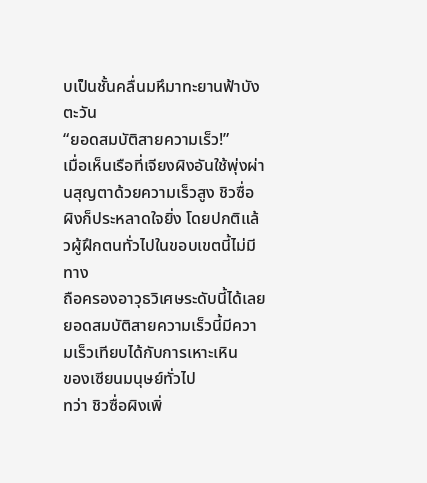บเป็นชั้นคลื่นมหึมาทะยานฟ้าบังตะวัน
“ยอดสมบัติสายความเร็ว!”
เมื่อเห็นเรือที่เจียงผิงอันใช้พุ่งผ่านสุญตาด้วยความเร็วสูง ชิวซื่อ
ผิงก็ประหลาดใจยิ่ง โดยปกติแล้วผู้ฝึกตนทั่วไปในขอบเขตนี้ไม่มีทาง
ถือครองอาวุธวิเศษระดับนี้ได้เลย
ยอดสมบัติสายความเร็วนี้มีความเร็วเทียบได้กับการเหาะเหิน
ของเซียนมนุษย์ทั่วไป
ทว่า ชิวซื่อผิงเพิ่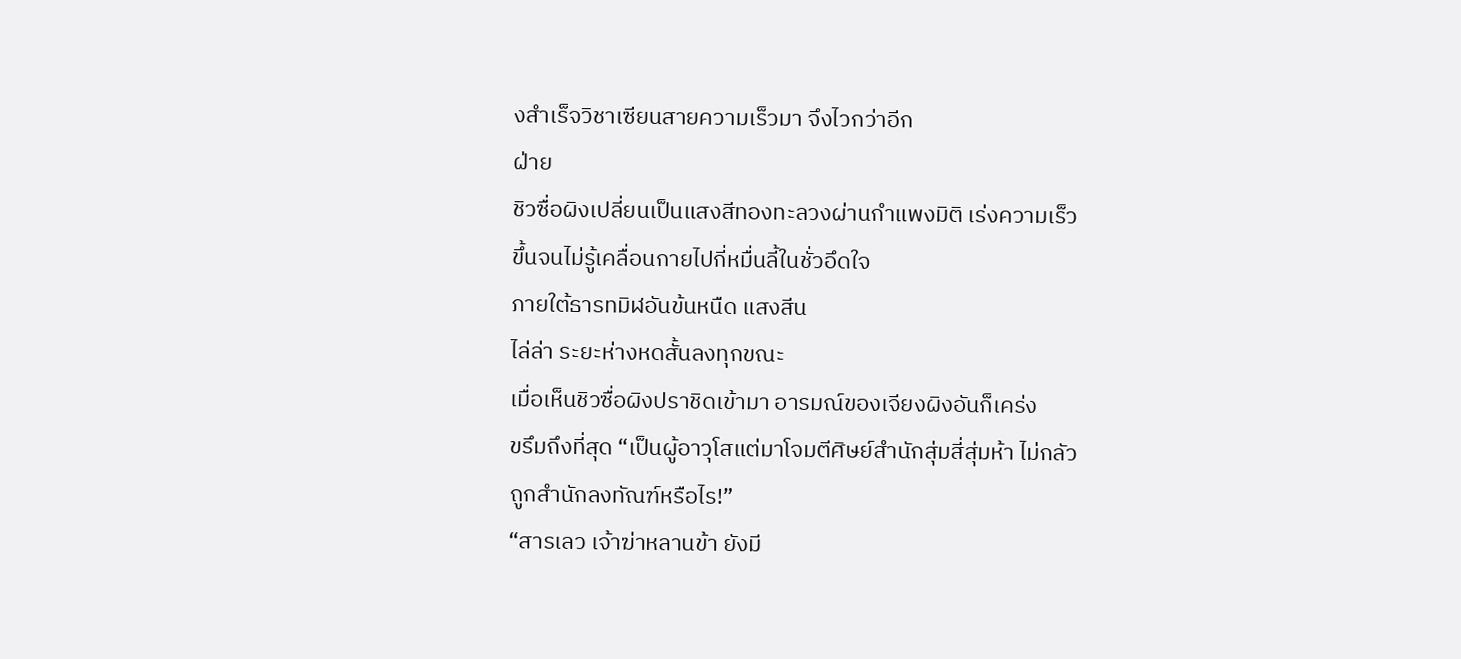งสำเร็จวิชาเซียนสายความเร็วมา จึงไวกว่าอีก
ฝ่าย
ชิวซื่อผิงเปลี่ยนเป็นแสงสีทองทะลวงผ่านกำแพงมิติ เร่งความเร็ว
ขึ้นจนไม่รู้เคลื่อนกายไปกี่หมื่นลี้ในชั่วอึดใจ
ภายใต้ธารทมิฬอันข้นหนืด แสงสีน
ไล่ล่า ระยะห่างหดสั้นลงทุกขณะ
เมื่อเห็นชิวซื่อผิงปราชิดเข้ามา อารมณ์ของเจียงผิงอันก็เคร่ง
ขรึมถึงที่สุด “เป็นผู้อาวุโสแต่มาโจมตีศิษย์สำนักสุ่มสี่สุ่มห้า ไม่กลัว
ถูกสำนักลงทัณฑ์หรือไร!”
“สารเลว เจ้าฆ่าหลานข้า ยังมี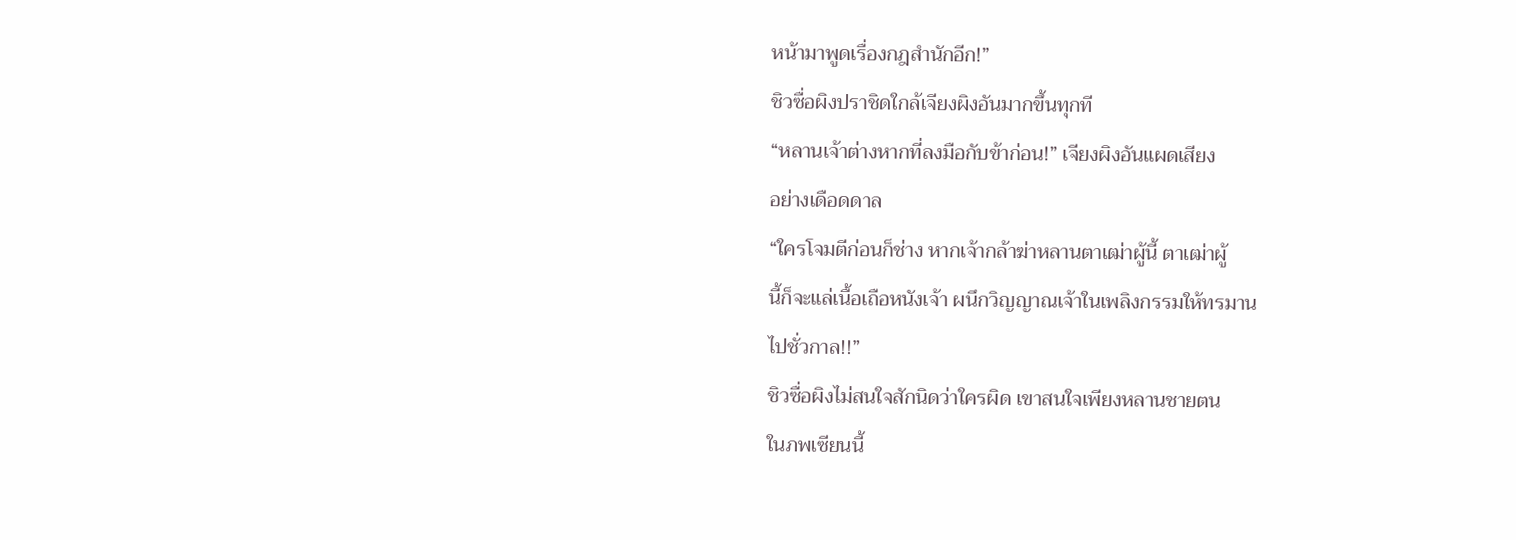หน้ามาพูดเรื่องกฎสำนักอีก!”
ชิวซื่อผิงปราชิดใกล้เจียงผิงอันมากขึ้นทุกที
“หลานเจ้าต่างหากที่ลงมือกับข้าก่อน!” เจียงผิงอันแผดเสียง
อย่างเดือดดาล
“ใครโจมตีก่อนก็ช่าง หากเจ้ากล้าฆ่าหลานตาเฒ่าผู้นี้ ตาเฒ่าผู้
นี้ก็จะแล่เนื้อเถือหนังเจ้า ผนึกวิญญาณเจ้าในเพลิงกรรมให้ทรมาน
ไปชั่วกาล!!”
ชิวซื่อผิงไม่สนใจสักนิดว่าใครผิด เขาสนใจเพียงหลานชายตน
ในภพเซียนนี้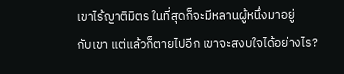เขาไร้ญาติมิตร ในที่สุดก็จะมีหลานผู้หนึ่งมาอยู่
กับเขา แต่แล้วก็ตายไปอีก เขาจะสงบใจได้อย่างไร?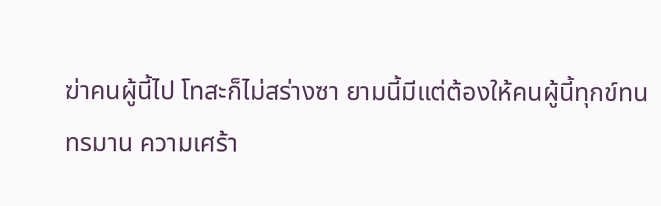ฆ่าคนผู้นี้ไป โทสะก็ไม่สร่างซา ยามนี้มีแต่ต้องให้คนผู้นี้ทุกข์ทน
ทรมาน ความเศร้า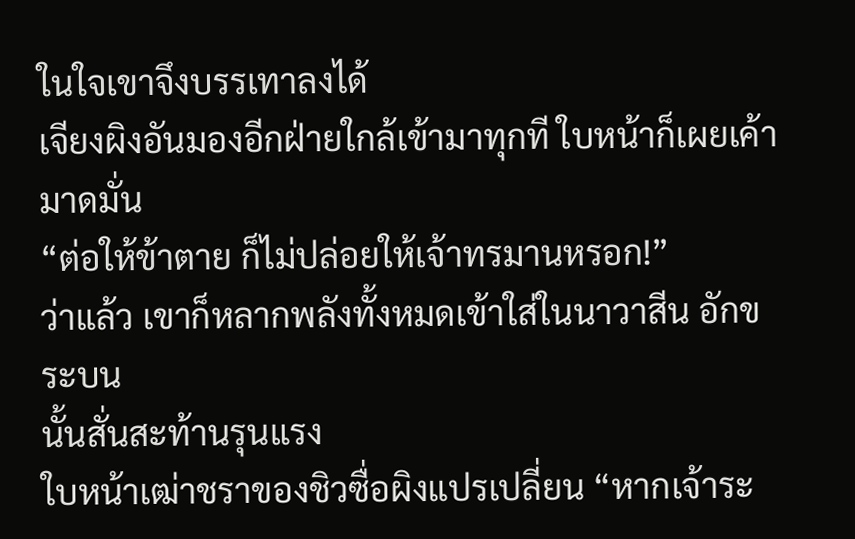ในใจเขาจึงบรรเทาลงได้
เจียงผิงอันมองอีกฝ่ายใกล้เข้ามาทุกที ใบหน้าก็เผยเค้ามาดมั่น
“ต่อให้ข้าตาย ก็ไม่ปล่อยให้เจ้าทรมานหรอก!”
ว่าแล้ว เขาก็หลากพลังทั้งหมดเข้าใส่ในนาวาสีน อักขระบน
นั้นสั่นสะท้านรุนแรง
ใบหน้าเฒ่าชราของชิวซื่อผิงแปรเปลี่ยน “หากเจ้าระ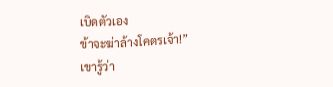เบิดตัวเอง
ข้าจะฆ่าล้างโคตรเจ้า!”
เขารู้ว่า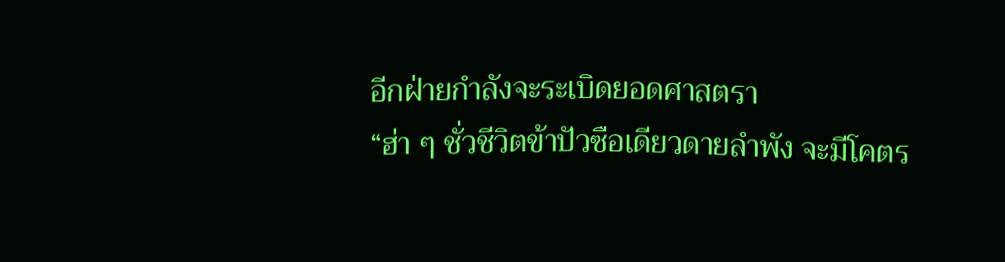อีกฝ่ายกำลังจะระเบิดยอดศาสตรา
“ฮ่า ๆ ชั่วชีวิตข้าปัวซือเดียวดายลำพัง จะมีโคตร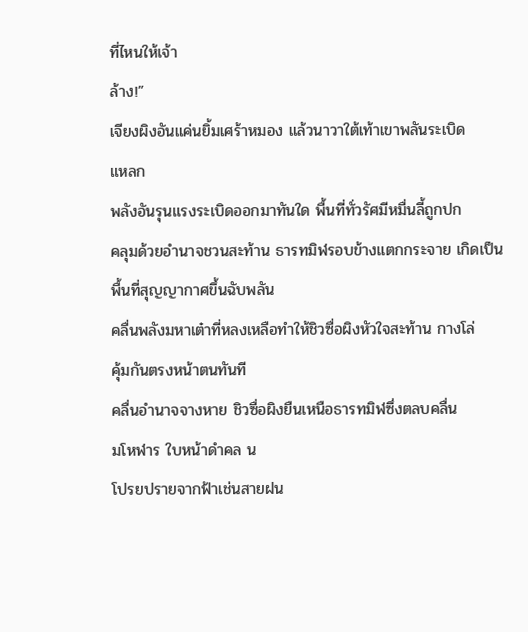ที่ไหนให้เจ้า
ล้าง!”
เจียงผิงอันแค่นยิ้มเศร้าหมอง แล้วนาวาใต้เท้าเขาพลันระเบิด
แหลก
พลังอันรุนแรงระเบิดออกมาทันใด พื้นที่ทั่วรัศมีหมื่นลี้ถูกปก
คลุมด้วยอำนาจชวนสะท้าน ธารทมิฬรอบข้างแตกกระจาย เกิดเป็น
พื้นที่สุญญากาศขึ้นฉับพลัน
คลื่นพลังมหาเต๋าที่หลงเหลือทำให้ชิวซื่อผิงหัวใจสะท้าน กางโล่
คุ้มกันตรงหน้าตนทันที
คลื่นอำนาจจางหาย ชิวซื่อผิงยืนเหนือธารทมิฬซึ่งตลบคลื่น
มโหฬาร ใบหน้าดำคล น
โปรยปรายจากฟ้าเช่นสายฝน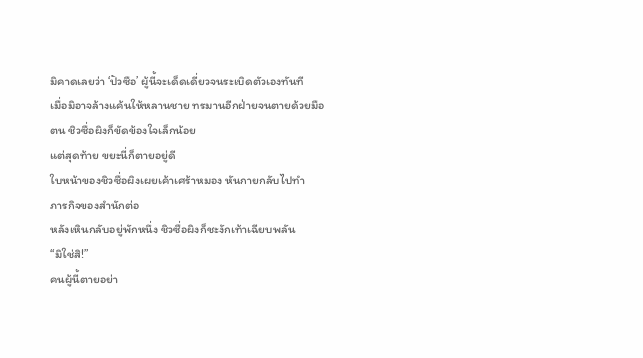มิคาดเลยว่า ‘ปัวซือ’ ผู้นี้จะเด็ดเดี่ยวจนระเบิดตัวเองทันที
เมื่อมิอาจล้างแค้นให้หลานชาย ทรมานอีกฝ่ายจนตายด้วยมือ
ตน ชิวซื่อผิงก็ขัดข้องใจเล็กน้อย
แต่สุดท้าย ขยะนี่ก็ตายอยู่ดี
ใบหน้าของชิวซื่อผิงเผยเค้าเศร้าหมอง หันกายกลับไปทำ
ภารกิจของสำนักต่อ
หลังเหินกลับอยู่พักหนึ่ง ชิวซื่อผิงก็ชะงักเท้าเฉียบพลัน
“มิใช่สิ!”
คนผู้นี้ตายอย่า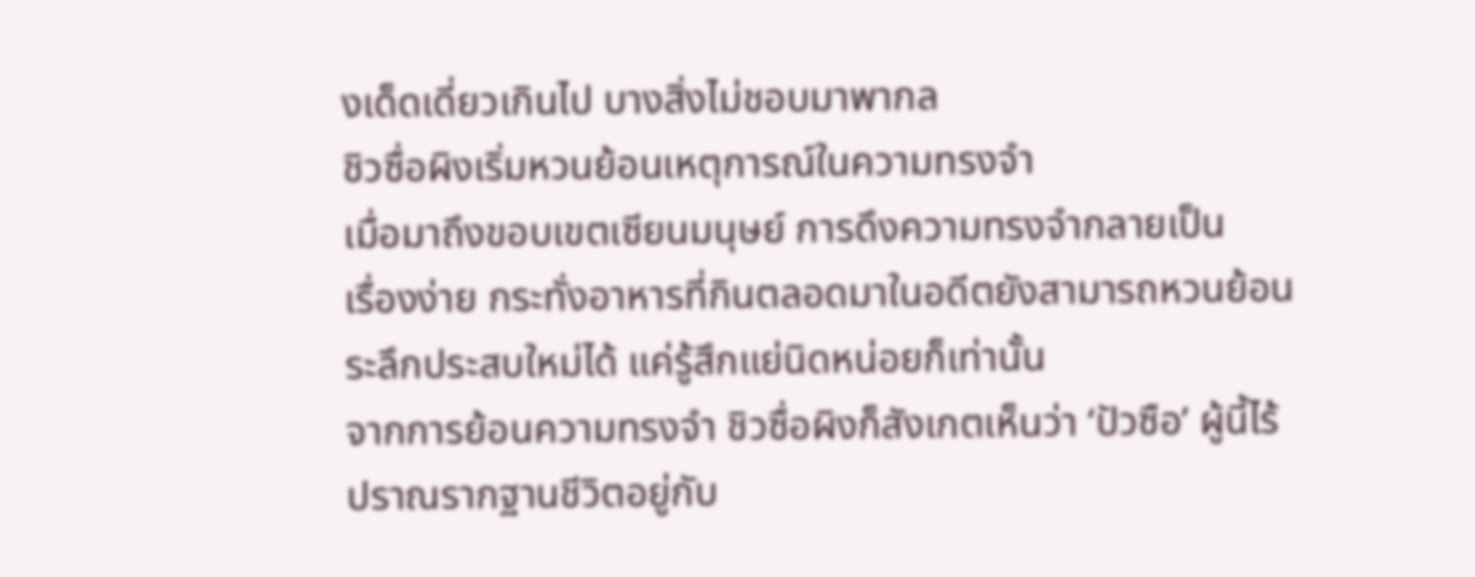งเด็ดเดี่ยวเกินไป บางสิ่งไม่ชอบมาพากล
ชิวซื่อผิงเริ่มหวนย้อนเหตุการณ์ในความทรงจำ
เมื่อมาถึงขอบเขตเซียนมนุษย์ การดึงความทรงจำกลายเป็น
เรื่องง่าย กระทั่งอาหารที่กินตลอดมาในอดีตยังสามารถหวนย้อน
ระลึกประสบใหม่ได้ แค่รู้สึกแย่นิดหน่อยก็เท่านั้น
จากการย้อนความทรงจำ ชิวซื่อผิงก็สังเกตเห็นว่า ‘ปัวซือ’ ผู้นี้ไร้
ปราณรากฐานชีวิตอยู่กับ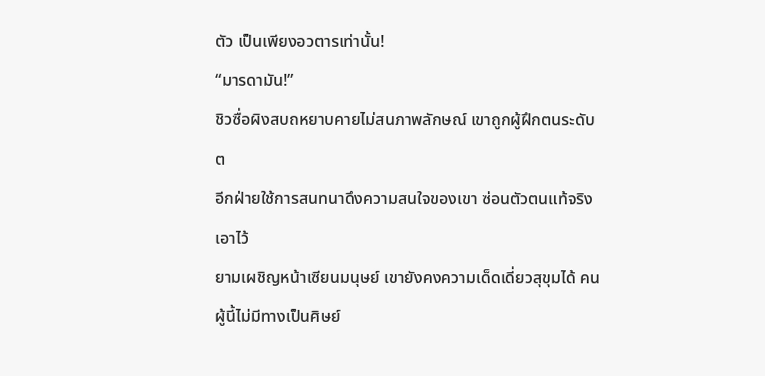ตัว เป็นเพียงอวตารเท่านั้น!
“มารดามัน!”
ชิวซื่อผิงสบถหยาบคายไม่สนภาพลักษณ์ เขาถูกผู้ฝึกตนระดับ
ต
อีกฝ่ายใช้การสนทนาดึงความสนใจของเขา ซ่อนตัวตนแท้จริง
เอาไว้
ยามเผชิญหน้าเซียนมนุษย์ เขายังคงความเด็ดเดี่ยวสุขุมได้ คน
ผู้นี้ไม่มีทางเป็นศิษย์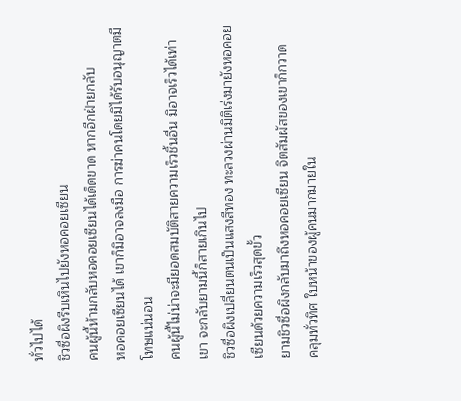ทั่วไปได้
ชิวซื่อผิงรีบเหินไปยังหอคอยเซียน
คนผู้นี้ห้ามกลับหอคอยเซียนได้เด็ดขาด หากอีกฝ่ายกลับ
หอคอยเซียนได้ เขาก็มิอาจลงมือ การฆ่าคนโดยมิได้รับอนุญาตมี
โทษแน่นอน
คนผู้นี้ไม่น่าจะมียอดสมบัติสายความเร็วชิ้นอื่น มิอาจเร็วได้เท่า
เขา จะกลับยามนี้ก็สายเกินไป
ชิวซื่อผิงเปลี่ยนตนเป็นแสงสีทอง ทะลวงผ่านมิติเร่งมายังหอคอย
เซียนด้วยความเร็วสุดขั้ว
ยามชิวซื่อผิงกลับมาถึงหอคอยเซียน จิตสัมผัสของเขาก็กวาด
คลุมทั่วทิศ ใบหน้าของผู้คนมากมายใน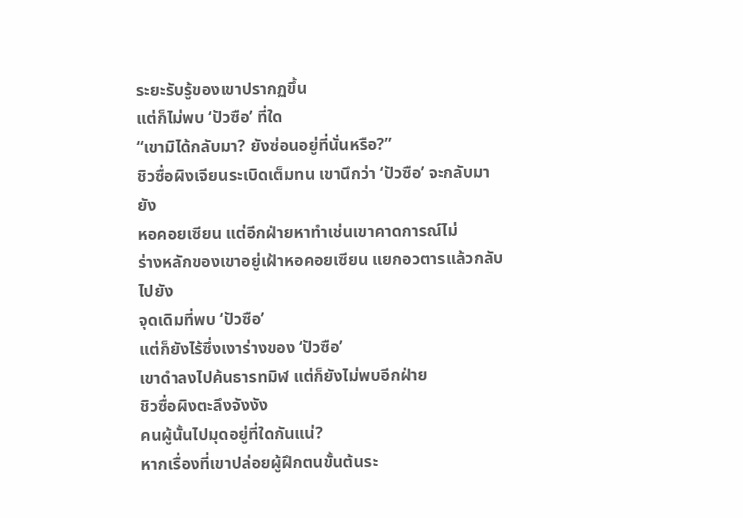ระยะรับรู้ของเขาปรากฏขึ้น
แต่ก็ไม่พบ ‘ปัวซือ’ ที่ใด
“เขามิได้กลับมา? ยังซ่อนอยู่ที่นั่นหรือ?”
ชิวซื่อผิงเจียนระเบิดเต็มทน เขานึกว่า ‘ปัวซือ’ จะกลับมายัง
หอคอยเซียน แต่อีกฝ่ายหาทำเช่นเขาคาดการณ์ไม่
ร่างหลักของเขาอยู่เฝ้าหอคอยเซียน แยกอวตารแล้วกลับไปยัง
จุดเดิมที่พบ ‘ปัวซือ’
แต่ก็ยังไร้ซึ่งเงาร่างของ ‘ปัวซือ’
เขาดำลงไปค้นธารทมิฬ แต่ก็ยังไม่พบอีกฝ่าย
ชิวซื่อผิงตะลึงจังงัง
คนผู้นั้นไปมุดอยู่ที่ใดกันแน่?
หากเรื่องที่เขาปล่อยผู้ฝึกตนขั้นต้นระ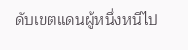ดับเขตแดนผู้หนึ่งหนีไป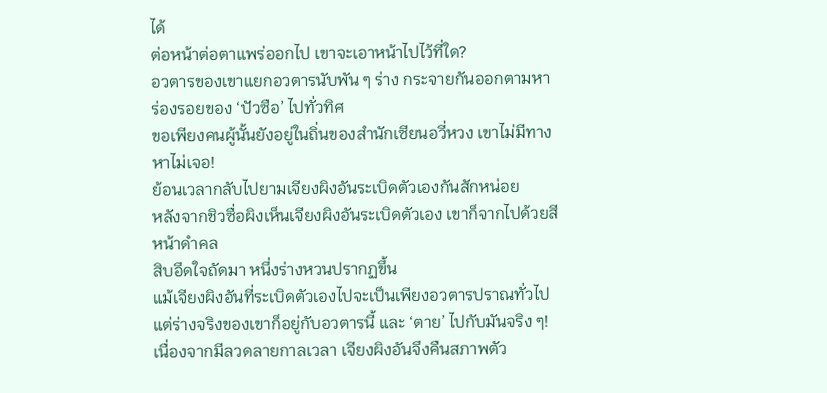ได้
ต่อหน้าต่อตาแพร่ออกไป เขาจะเอาหน้าไปไว้ที่ใด?
อวตารของเขาแยกอวตารนับพัน ๆ ร่าง กระจายกันออกตามหา
ร่องรอยของ ‘ปัวซือ’ ไปทั่วทิศ
ขอเพียงคนผู้นั้นยังอยู่ในถิ่นของสำนักเซียนอวี่หวง เขาไม่มีทาง
หาไม่เจอ!
ย้อนเวลากลับไปยามเจียงผิงอันระเบิดตัวเองกันสักหน่อย
หลังจากชิวซื่อผิงเห็นเจียงผิงอันระเบิดตัวเอง เขาก็จากไปด้วยสี
หน้าดำคล
สิบอึดใจถัดมา หนึ่งร่างหวนปรากฏขึ้น
แม้เจียงผิงอันที่ระเบิดตัวเองไปจะเป็นเพียงอวตารปราณทั่วไป
แต่ร่างจริงของเขาก็อยู่กับอวตารนี้ และ ‘ตาย’ ไปกับมันจริง ๆ!
เนื่องจากมีลวดลายกาลเวลา เจียงผิงอันจึงคืนสภาพตัว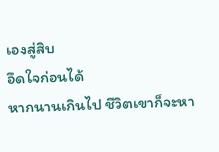เองสู่สิบ
อึดใจก่อนได้
หากนานเกินไป ชีวิตเขาก็จะหา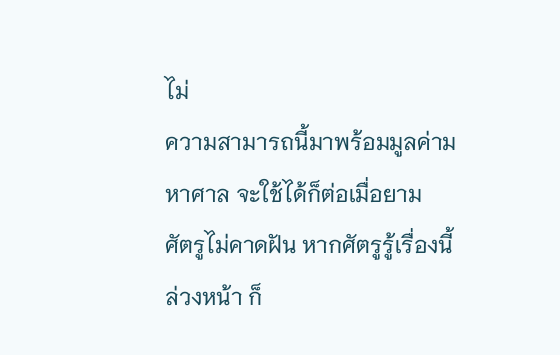ไม่
ความสามารถนี้มาพร้อมมูลค่ามหาศาล จะใช้ได้ก็ต่อเมื่อยาม
ศัตรูไม่คาดฝัน หากศัตรูรู้เรื่องนี้ล่วงหน้า ก็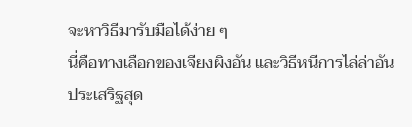จะหาวิธีมารับมือได้ง่าย ๆ
นี่คือทางเลือกของเจียงผิงอัน และวิธีหนีการไล่ล่าอันประเสริฐสุด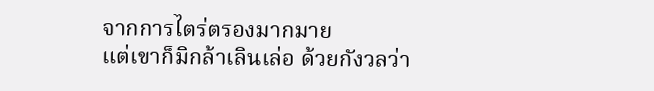จากการไตร่ตรองมากมาย
แต่เขาก็มิกล้าเลินเล่อ ด้วยกังวลว่า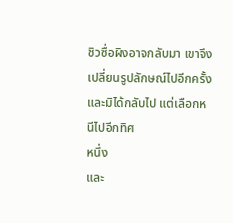ชิวซื่อผิงอาจกลับมา เขาจึง
เปลี่ยนรูปลักษณ์ไปอีกครั้ง และมิได้กลับไป แต่เลือกหนีไปอีกทิศ
หนึ่ง
และ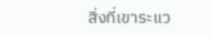สิ่งที่เขาระแว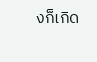งก็เกิด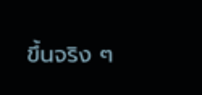ขึ้นจริง ๆ